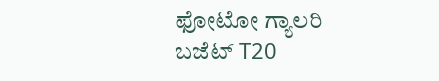ಫೋಟೋ ಗ್ಯಾಲರಿ ಬಜೆಟ್ T20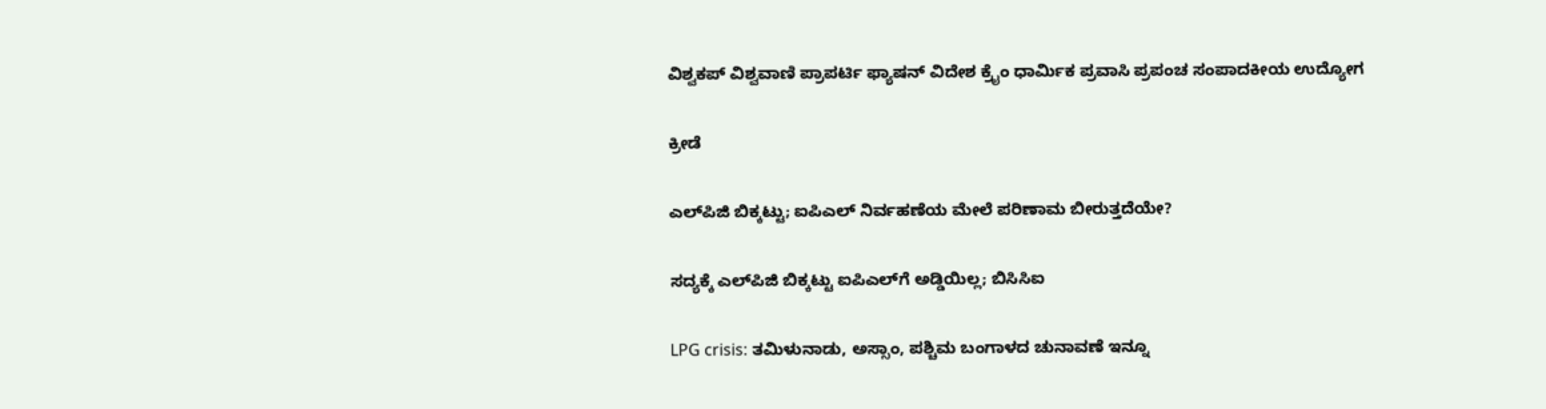ವಿಶ್ವಕಪ್ ವಿಶ್ವವಾಣಿ ಪ್ರಾಪರ್ಟಿ ಫ್ಯಾಷನ್ ವಿದೇಶ ಕ್ರೈಂ ಧಾರ್ಮಿಕ ಪ್ರವಾಸಿ ಪ್ರಪಂಚ ಸಂಪಾದಕೀಯ ಉದ್ಯೋಗ

ಕ್ರೀಡೆ

ಎಲ್‌ಪಿಜಿ ಬಿಕ್ಕಟ್ಟು; ಐಪಿಎಲ್ ನಿರ್ವಹಣೆಯ ಮೇಲೆ ಪರಿಣಾಮ ಬೀರುತ್ತದೆಯೇ?

ಸದ್ಯಕ್ಕೆ ಎಲ್‌ಪಿಜಿ ಬಿಕ್ಕಟ್ಟು ಐಪಿಎಲ್‌ಗೆ ಅಡ್ಡಿಯಿಲ್ಲ; ಬಿಸಿಸಿಐ

LPG crisis: ತಮಿಳುನಾಡು, ಅಸ್ಸಾಂ, ಪಶ್ಚಿಮ ಬಂಗಾಳದ ಚುನಾವಣೆ ಇನ್ನೂ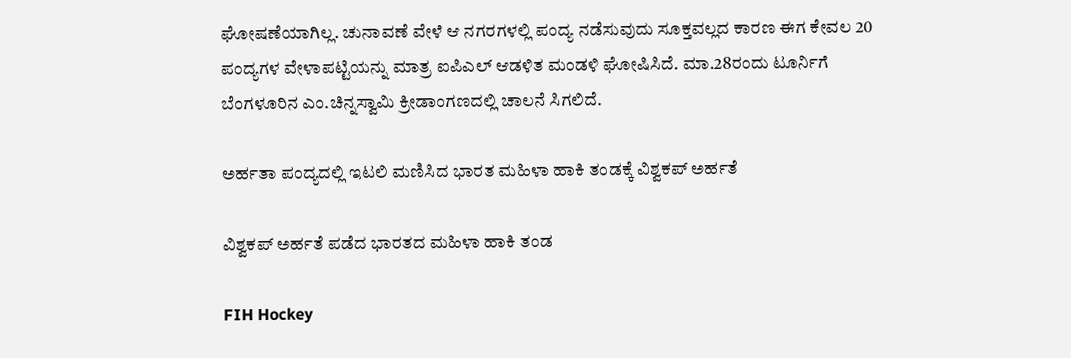ಘೋಷಣೆಯಾಗಿಲ್ಲ. ಚುನಾವಣೆ ವೇಳೆ ಆ ನಗರಗಳಲ್ಲಿ ಪಂದ್ಯ ನಡೆಸುವುದು ಸೂಕ್ತವಲ್ಲದ ಕಾರಣ ಈಗ ಕೇವಲ 20 ಪಂದ್ಯಗಳ ವೇಳಾಪಟ್ಟಿಯನ್ನು ಮಾತ್ರ ಐಪಿಎಲ್‌ ಆಡಳಿತ ಮಂಡಳಿ ಘೋಷಿಸಿದೆ. ಮಾ.28ರಂದು ಟೂರ್ನಿಗೆ ಬೆಂಗಳೂರಿನ ಎಂ.ಚಿನ್ನಸ್ವಾಮಿ ಕ್ರೀಡಾಂಗಣದಲ್ಲಿ ಚಾಲನೆ ಸಿಗಲಿದೆ.

ಅರ್ಹತಾ ಪಂದ್ಯದಲ್ಲಿ ಇಟಲಿ ಮಣಿಸಿದ ಭಾರತ ಮಹಿಳಾ ಹಾಕಿ ತಂಡಕ್ಕೆ ವಿಶ್ವಕಪ್ ಅರ್ಹತೆ

ವಿಶ್ವಕಪ್ ಅರ್ಹತೆ ಪಡೆದ ಭಾರತದ ಮಹಿಳಾ ಹಾಕಿ ತಂಡ

FIH Hockey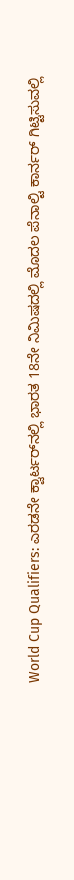World Cup Qualifiers: ಎರಡನೇ ಕ್ವಾರ್ಟರ್‌ನಲ್ಲಿ ಭಾರತ 18ನೇ ನಿಮಿಷದಲ್ಲಿ ಮೊದಲ ಪೆನಾಲ್ಟಿ ಕಾರ್ನರ್ ಗಿಟ್ಟಿಸುವಲ್ಲಿ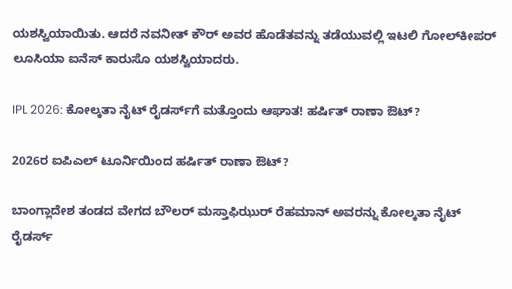ಯಶಸ್ವಿಯಾಯಿತು. ಆದರೆ ನವನೀತ್ ಕೌರ್ ಅವರ ಹೊಡೆತವನ್ನು ತಡೆಯುವಲ್ಲಿ ಇಟಲಿ ಗೋಲ್‌ಕೀಪರ್ ಲೂಸಿಯಾ ಐನೆಸ್ ಕಾರುಸೊ ಯಶಸ್ವಿಯಾದರು.

IPL 2026: ಕೋಲ್ಕತಾ ನೈಟ್‌ ರೈಡರ್ಸ್‌ಗೆ ಮತ್ತೊಂದು ಆಘಾತ! ಹರ್ಷಿತ್‌ ರಾಣಾ ಔಟ್‌?

2026ರ ಐಪಿಎಲ್‌ ಟೂರ್ನಿಯಿಂದ ಹರ್ಷಿತ್‌ ರಾಣಾ ಔಟ್‌?

ಬಾಂಗ್ಲಾದೇಶ ತಂಡದ ವೇಗದ ಬೌಲರ್‌ ಮಸ್ತಾಫಿಝುರ್ ರೆಹಮಾನ್‌ ಅವರನ್ನು ಕೋಲ್ಕತಾ ನೈಟ್‌ ರೈಡರ್ಸ್‌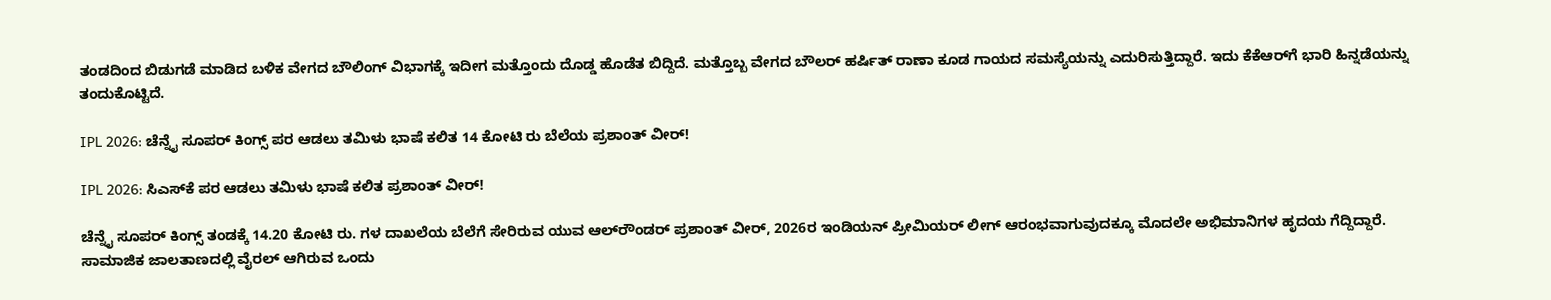ತಂಡದಿಂದ ಬಿಡುಗಡೆ ಮಾಡಿದ ಬಳಿಕ ವೇಗದ ಬೌಲಿಂಗ್ ವಿಭಾಗಕ್ಕೆ ಇದೀಗ ಮತ್ತೊಂದು ದೊಡ್ಡ ಹೊಡೆತ ಬಿದ್ದಿದೆ. ಮತ್ತೊಬ್ಬ ವೇಗದ ಬೌಲರ್ ಹರ್ಷಿತ್‌ ರಾಣಾ ಕೂಡ ಗಾಯದ ಸಮಸ್ಯೆಯನ್ನು ಎದುರಿಸುತ್ತಿದ್ದಾರೆ. ಇದು ಕೆಕೆಆರ್‌ಗೆ ಭಾರಿ ಹಿನ್ನಡೆಯನ್ನು ತಂದುಕೊಟ್ಟಿದೆ.

IPL 2026: ಚೆನ್ನೈ ಸೂಪರ್‌ ಕಿಂಗ್ಸ್‌ ಪರ ಆಡಲು ತಮಿಳು ಭಾಷೆ ಕಲಿತ 14 ಕೋಟಿ ರು ಬೆಲೆಯ ಪ್ರಶಾಂತ್‌ ವೀರ್‌!

IPL 2026: ಸಿಎಸ್‌ಕೆ ಪರ ಆಡಲು ತಮಿಳು ಭಾಷೆ ಕಲಿತ ಪ್ರಶಾಂತ್‌ ವೀರ್!

ಚೆನ್ನೈ ಸೂಪರ್ ಕಿಂಗ್ಸ್ ತಂಡಕ್ಕೆ 14.20 ಕೋಟಿ ರು. ಗಳ ದಾಖಲೆಯ ಬೆಲೆಗೆ ಸೇರಿರುವ ಯುವ ಆಲ್‌ರೌಂಡರ್ ಪ್ರಶಾಂತ್ ವೀರ್‌, 2026ರ ಇಂಡಿಯನ್‌ ಪ್ರೀಮಿಯರ್‌ ಲೀಗ್‌ ಆರಂಭವಾಗುವುದಕ್ಕೂ ಮೊದಲೇ ಅಭಿಮಾನಿಗಳ ಹೃದಯ ಗೆದ್ದಿದ್ದಾರೆ. ಸಾಮಾಜಿಕ ಜಾಲತಾಣದಲ್ಲಿ ವೈರಲ್ ಆಗಿರುವ ಒಂದು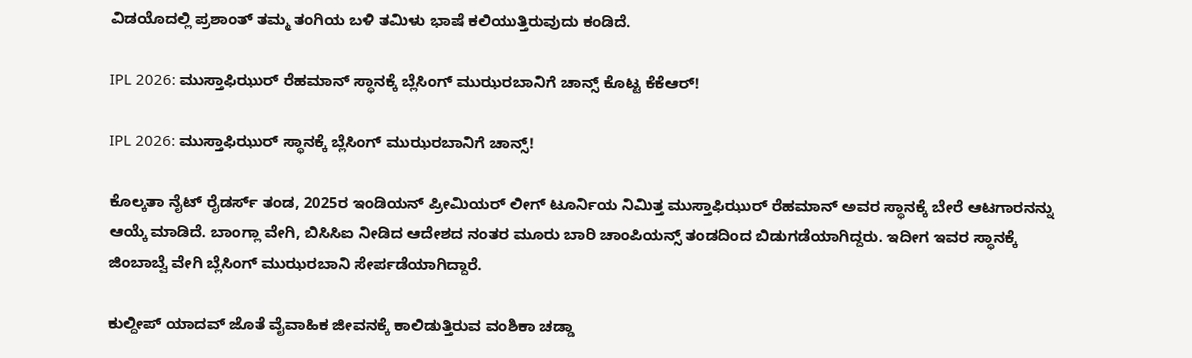ವಿಡಯೊದಲ್ಲಿ ಪ್ರಶಾಂತ್ ತಮ್ಮ ತಂಗಿಯ ಬಳಿ ತಮಿಳು ಭಾಷೆ ಕಲಿಯುತ್ತಿರುವುದು ಕಂಡಿದೆ.

IPL 2026: ಮುಸ್ತಾಫಿಝುರ್‌ ರೆಹಮಾನ್‌ ಸ್ಥಾನಕ್ಕೆ ಬ್ಲೆಸಿಂಗ್‌ ಮುಝರಬಾನಿಗೆ ಚಾನ್ಸ್‌ ಕೊಟ್ಟ ಕೆಕೆಆರ್!

IPL 2026: ಮುಸ್ತಾಫಿಝುರ್‌ ಸ್ಥಾನಕ್ಕೆ ಬ್ಲೆಸಿಂಗ್‌ ಮುಝರಬಾನಿಗೆ ಚಾನ್ಸ್‌!

ಕೊಲ್ಕತಾ ನೈಟ್ ರೈಡರ್ಸ್ ತಂಡ, 2025ರ ಇಂಡಿಯನ್ ಪ್ರೀಮಿಯರ್ ಲೀಗ್ ಟೂರ್ನಿಯ ನಿಮಿತ್ತ ಮುಸ್ತಾಫಿಝುರ್ ರೆಹಮಾನ್ ಅವರ ಸ್ಥಾನಕ್ಕೆ ಬೇರೆ ಆಟಗಾರನನ್ನು ಆಯ್ಕೆ ಮಾಡಿದೆ. ಬಾಂಗ್ಲಾ ವೇಗಿ, ಬಿಸಿಸಿಐ ನೀಡಿದ ಆದೇಶದ ನಂತರ ಮೂರು ಬಾರಿ ಚಾಂಪಿಯನ್ಸ್‌ ತಂಡದಿಂದ ಬಿಡುಗಡೆಯಾಗಿದ್ದರು. ಇದೀಗ ಇವರ ಸ್ಥಾನಕ್ಕೆ ಜಿಂಬಾಬ್ವೆ ವೇಗಿ ಬ್ಲೆಸಿಂಗ್‌ ಮುಝರಬಾನಿ ಸೇರ್ಪಡೆಯಾಗಿದ್ದಾರೆ.

ಕುಲ್ದೀಪ್‌ ಯಾದವ್‌ ಜೊತೆ ವೈವಾಹಿಕ ಜೀವನಕ್ಕೆ ಕಾಲಿಡುತ್ತಿರುವ ವಂಶಿಕಾ ಚಡ್ಡಾ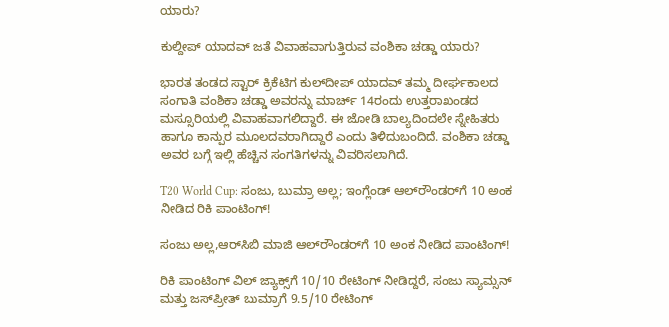ಯಾರು?

ಕುಲ್ದೀಪ್‌ ಯಾದವ್‌ ಜತೆ ವಿವಾಹವಾಗುತ್ತಿರುವ ವಂಶಿಕಾ ಚಡ್ಡಾ ಯಾರು?

ಭಾರತ ತಂಡದ ಸ್ಟಾರ್ ಕ್ರಿಕೆಟಿಗ ಕುಲ್‌ದೀಪ್ ಯಾದವ್ ತಮ್ಮ ದೀರ್ಘಕಾಲದ ಸಂಗಾತಿ ವಂಶಿಕಾ ಚಡ್ಡಾ ಅವರನ್ನು ಮಾರ್ಚ್ 14ರಂದು ಉತ್ತರಾಖಂಡದ ಮಸ್ಸೂರಿಯಲ್ಲಿ ವಿವಾಹವಾಗಲಿದ್ದಾರೆ. ಈ ಜೋಡಿ ಬಾಲ್ಯದಿಂದಲೇ ಸ್ನೇಹಿತರು ಹಾಗೂ ಕಾನ್ಪುರ ಮೂಲದವರಾಗಿದ್ದಾರೆ ಎಂದು ತಿಳಿದುಬಂದಿದೆ. ವಂಶಿಕಾ ಚಡ್ಡಾ ಅವರ ಬಗ್ಗೆ ಇಲ್ಲಿ ಹೆಚ್ಚಿನ ಸಂಗತಿಗಳನ್ನು ವಿವರಿಸಲಾಗಿದೆ.

T20 World Cup: ಸಂಜು, ಬುಮ್ರಾ ಅಲ್ಲ; ಇಂಗ್ಲೆಂಡ್‌ ಆಲ್‌ರೌಂಡರ್‌ಗೆ 10 ಅಂಕ ನೀಡಿದ ರಿಕಿ ಪಾಂಟಿಂಗ್‌!

ಸಂಜು ಅಲ್ಲ,ಆರ್‌ಸಿಬಿ ಮಾಜಿ ಆಲ್‌ರೌಂಡರ್‌ಗೆ 10 ಅಂಕ ನೀಡಿದ ಪಾಂಟಿಂಗ್‌!

ರಿಕಿ ಪಾಂಟಿಂಗ್ ವಿಲ್ ಜ್ಯಾಕ್ಸ್‌ಗೆ 10/10 ರೇಟಿಂಗ್ ನೀಡಿದ್ದರೆ, ಸಂಜು ಸ್ಯಾಮ್ಸನ್ ಮತ್ತು ಜಸ್‌ಪ್ರೀತ್ ಬುಮ್ರಾಗೆ 9.5/10 ರೇಟಿಂಗ್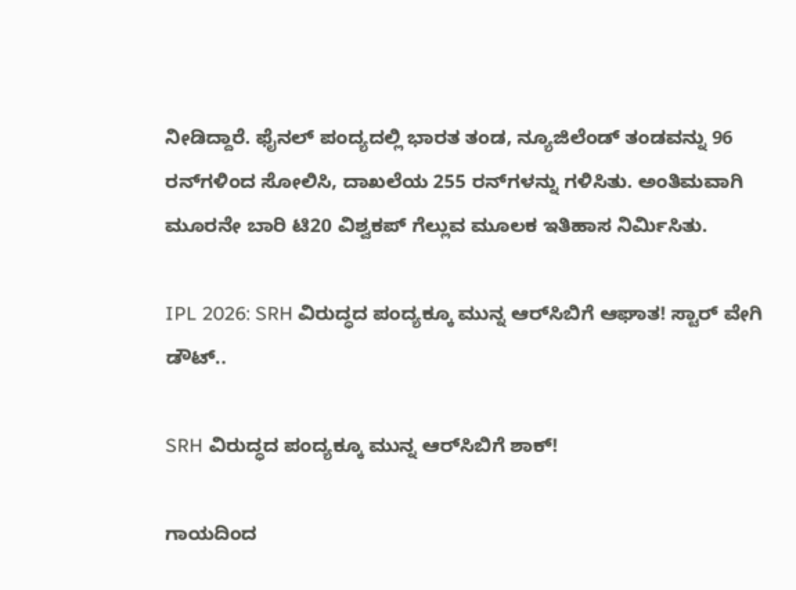ನೀಡಿದ್ದಾರೆ. ಫೈನಲ್‌‌ ಪಂದ್ಯದಲ್ಲಿ ಭಾರತ ತಂಡ, ನ್ಯೂಜಿಲೆಂಡ್ ತಂಡವನ್ನು 96 ರನ್‌ಗಳಿಂದ ಸೋಲಿಸಿ, ದಾಖಲೆಯ 255 ರನ್‌ಗಳನ್ನು ಗಳಿಸಿತು. ಅಂತಿಮವಾಗಿ ಮೂರನೇ ಬಾರಿ ಟಿ20 ವಿಶ್ವಕಪ್ ಗೆಲ್ಲುವ ಮೂಲಕ ಇತಿಹಾಸ ನಿರ್ಮಿಸಿತು.

IPL 2026: SRH ವಿರುದ್ಧದ ಪಂದ್ಯಕ್ಕೂ ಮುನ್ನ ಆರ್‌ಸಿಬಿಗೆ ಆಘಾತ! ಸ್ಟಾರ್‌ ವೇಗಿ ಡೌಟ್..

SRH ವಿರುದ್ಧದ ಪಂದ್ಯಕ್ಕೂ ಮುನ್ನ ಆರ್‌ಸಿಬಿಗೆ ಶಾಕ್‌!

ಗಾಯದಿಂದ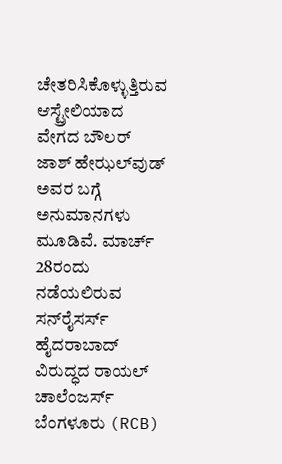ಚೇತರಿಸಿಕೊಳ್ಳುತ್ತಿರುವ ಆಸ್ಟ್ರೇಲಿಯಾದ ವೇಗದ ಬೌಲರ್ ಜಾಶ್ ಹೇಝಲ್‌ವುಡ್ ಅವರ ಬಗ್ಗೆ ಅನುಮಾನಗಳು ಮೂಡಿವೆ. ಮಾರ್ಚ್ 28ರಂದು ನಡೆಯಲಿರುವ ಸನ್‌ರೈಸರ್ಸ್ ಹೈದರಾಬಾದ್ ವಿರುದ್ಧದ ರಾಯಲ್ ಚಾಲೆಂಜರ್ಸ್ ಬೆಂಗಳೂರು (RCB)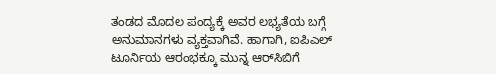ತಂಡದ ಮೊದಲ ಪಂದ್ಯಕ್ಕೆ ಅವರ ಲಭ್ಯತೆಯ ಬಗ್ಗೆ ಅನುಮಾನಗಳು ವ್ಯಕ್ತವಾಗಿವೆ. ಹಾಗಾಗಿ, ಐಪಿಎಲ್‌ ಟೂರ್ನಿಯ ಆರಂಭಕ್ಕೂ ಮುನ್ನ ಆರ್‌ಸಿಬಿಗೆ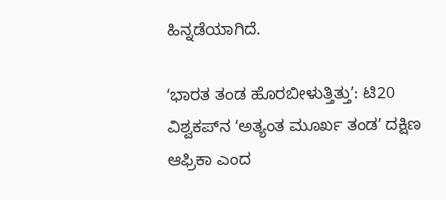ಹಿನ್ನಡೆಯಾಗಿದೆ.

ʻಭಾರತ ತಂಡ ಹೊರಬೀಳುತ್ತಿತ್ತುʼ: ಟಿ20 ವಿಶ್ವಕಪ್‌ನ ʻಅತ್ಯಂತ ಮೂರ್ಖ ತಂಡʼ ದಕ್ಷಿಣ ಆಫ್ರಿಕಾ ಎಂದ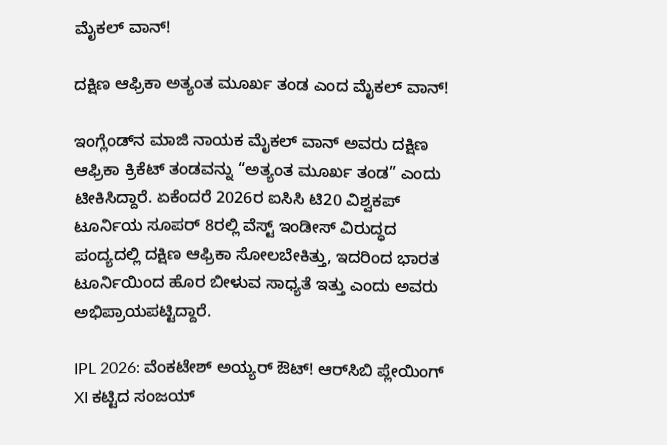ಮೈಕಲ್‌ ವಾನ್‌!

ದಕ್ಷಿಣ ಆಫ್ರಿಕಾ ಅತ್ಯಂತ ಮೂರ್ಖ ತಂಡ ಎಂದ ಮೈಕಲ್‌ ವಾನ್‌!

ಇಂಗ್ಲೆಂಡ್‌ನ ಮಾಜಿ ನಾಯಕ ಮೈಕಲ್ ವಾನ್ ಅವರು ದಕ್ಷಿಣ ಆಫ್ರಿಕಾ ಕ್ರಿಕೆಟ್‌ ತಂಡವನ್ನು “ಅತ್ಯಂತ ಮೂರ್ಖ ತಂಡ” ಎಂದು ಟೀಕಿಸಿದ್ದಾರೆ. ಏಕೆಂದರೆ 2026ರ ಐಸಿಸಿ ಟಿ20 ವಿಶ್ವಕಪ್‌ ಟೂರ್ನಿಯ ಸೂಪರ್ 8ರಲ್ಲಿ ವೆಸ್ಟ್ ಇಂಡೀಸ್ ವಿರುದ್ಧದ ಪಂದ್ಯದಲ್ಲಿ ದಕ್ಷಿಣ ಆಫ್ರಿಕಾ ಸೋಲಬೇಕಿತ್ತು, ಇದರಿಂದ ಭಾರತ ಟೂರ್ನಿಯಿಂದ ಹೊರ ಬೀಳುವ ಸಾಧ್ಯತೆ ಇತ್ತು ಎಂದು ಅವರು ಅಭಿಪ್ರಾಯಪಟ್ಟಿದ್ದಾರೆ.

IPL 2026: ವೆಂಕಟೇಶ್‌ ಅಯ್ಯರ್‌ ಔಟ್‌! ಆರ್‌ಸಿಬಿ ಪ್ಲೇಯಿಂಗ್‌ XI ಕಟ್ಟಿದ ಸಂಜಯ್‌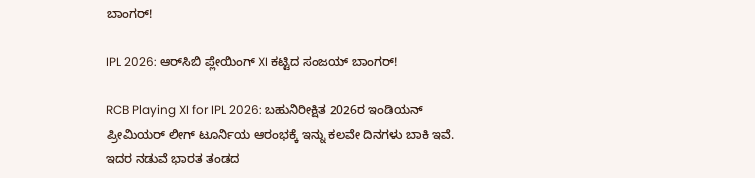ಬಾಂಗರ್‌!

IPL 2026: ಆರ್‌ಸಿಬಿ ಪ್ಲೇಯಿಂಗ್‌ XI ಕಟ್ಟಿದ ಸಂಜಯ್‌ ಬಾಂಗರ್‌!

RCB Playing XI for IPL 2026: ಬಹುನಿರೀಕ್ಷಿತ 2026ರ ಇಂಡಿಯನ್‌ ಪ್ರೀಮಿಯರ್‌ ಲೀಗ್‌ ಟೂರ್ನಿಯ ಆರಂಭಕ್ಕೆ ಇನ್ನು ಕಲವೇ ದಿನಗಳು ಬಾಕಿ ಇವೆ. ಇದರ ನಡುವೆ ಭಾರತ ತಂಡದ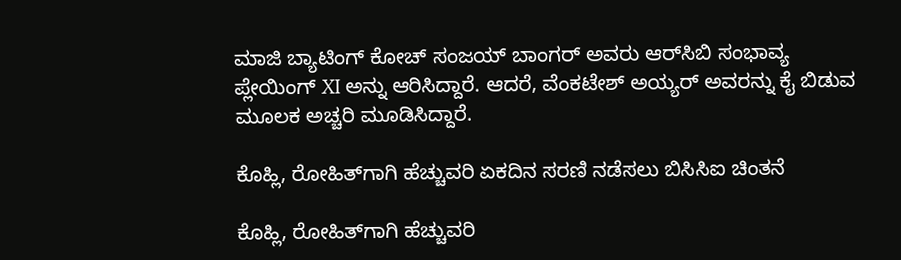ಮಾಜಿ ಬ್ಯಾಟಿಂಗ್‌ ಕೋಚ್‌ ಸಂಜಯ್‌ ಬಾಂಗರ್‌ ಅವರು ಆರ್‌ಸಿಬಿ ಸಂಭಾವ್ಯ ಪ್ಲೇಯಿಂಗ್‌ XI ಅನ್ನು ಆರಿಸಿದ್ದಾರೆ. ಆದರೆ, ವೆಂಕಟೇಶ್‌ ಅಯ್ಯರ್‌ ಅವರನ್ನು ಕೈ ಬಿಡುವ ಮೂಲಕ ಅಚ್ಚರಿ ಮೂಡಿಸಿದ್ದಾರೆ.

ಕೊಹ್ಲಿ, ರೋಹಿತ್‌ಗಾಗಿ ಹೆಚ್ಚುವರಿ ಏಕದಿನ ಸರಣಿ ನಡೆಸಲು ಬಿಸಿಸಿಐ ಚಿಂತನೆ

ಕೊಹ್ಲಿ, ರೋಹಿತ್‌ಗಾಗಿ ಹೆಚ್ಚುವರಿ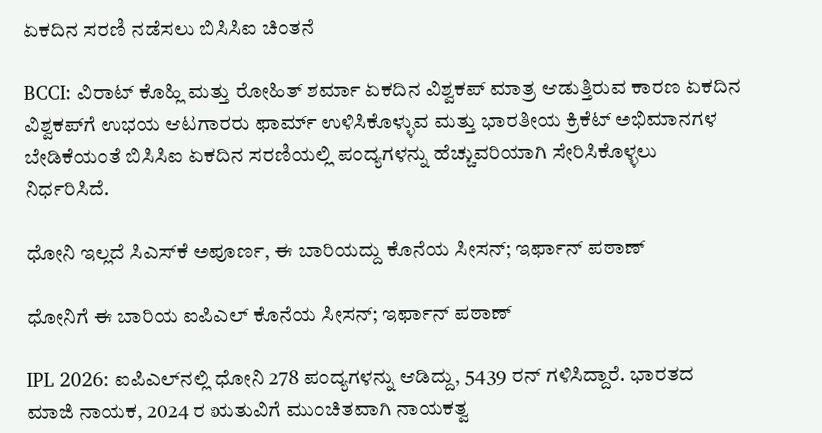ಏಕದಿನ ಸರಣಿ ನಡೆಸಲು ಬಿಸಿಸಿಐ ಚಿಂತನೆ

BCCI: ವಿರಾಟ್ ಕೊಹ್ಲಿ ಮತ್ತು ರೋಹಿತ್ ಶರ್ಮಾ ಏಕದಿನ ವಿಶ್ವಕಪ್‌ ಮಾತ್ರ ಆಡುತ್ತಿರುವ ಕಾರಣ ಏಕದಿನ ವಿಶ್ವಕಪ್‌ಗೆ ಉಭಯ ಆಟಗಾರರು ಫಾರ್ಮ್‌ ಉಳಿಸಿಕೊಳ್ಳುವ ಮತ್ತು ಭಾರತೀಯ ಕ್ರಿಕೆಟ್‌ ಅಭಿಮಾನಗಳ ಬೇಡಿಕೆಯಂತೆ ಬಿಸಿಸಿಐ ಏಕದಿನ ಸರಣಿಯಲ್ಲಿ ಪಂದ್ಯಗಳನ್ನು ಹೆಚ್ಚುವರಿಯಾಗಿ ಸೇರಿಸಿಕೊಳ್ಳಲು ನಿರ್ಧರಿಸಿದೆ.

ಧೋನಿ ಇಲ್ಲದೆ ಸಿಎಸ್‌ಕೆ ಅಪೂರ್ಣ, ಈ ಬಾರಿಯದ್ದು ಕೊನೆಯ ಸೀಸನ್; ಇರ್ಫಾನ್ ಪಠಾಣ್

ಧೋನಿಗೆ ಈ ಬಾರಿಯ ಐಪಿಎಲ್‌ ಕೊನೆಯ ಸೀಸನ್; ಇರ್ಫಾನ್ ಪಠಾಣ್

IPL 2026: ಐಪಿಎಲ್‌ನಲ್ಲಿ ಧೋನಿ 278 ಪಂದ್ಯಗಳನ್ನು ಆಡಿದ್ದು, 5439 ರನ್ ಗಳಿಸಿದ್ದಾರೆ. ಭಾರತದ ಮಾಜಿ ನಾಯಕ, 2024 ರ ಋತುವಿಗೆ ಮುಂಚಿತವಾಗಿ ನಾಯಕತ್ವ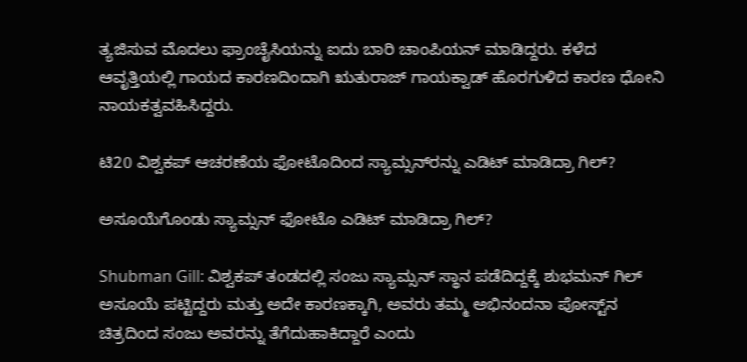ತ್ಯಜಿಸುವ ಮೊದಲು ಫ್ರಾಂಚೈಸಿಯನ್ನು ಐದು ಬಾರಿ ಚಾಂಪಿಯನ್‌ ಮಾಡಿದ್ದರು. ಕಳೆದ ಆವೃತ್ತಿಯಲ್ಲಿ ಗಾಯದ ಕಾರಣದಿಂದಾಗಿ ಋತುರಾಜ್ ಗಾಯಕ್ವಾಡ್ ಹೊರಗುಳಿದ ಕಾರಣ ಧೋನಿ ನಾಯಕತ್ವವಹಿಸಿದ್ದರು.

ಟಿ20 ವಿಶ್ವಕಪ್ ಆಚರಣೆಯ ಫೋಟೊದಿಂದ ಸ್ಯಾಮ್ಸನ್‌ರನ್ನು ಎಡಿಟ್ ಮಾಡಿದ್ರಾ ಗಿಲ್‌?

ಅಸೂಯೆಗೊಂಡು ಸ್ಯಾಮ್ಸನ್‌ ಫೋಟೊ ಎಡಿಟ್ ಮಾಡಿದ್ರಾ ಗಿಲ್‌?

Shubman Gill: ವಿಶ್ವಕಪ್‌ ತಂಡದಲ್ಲಿ ಸಂಜು ಸ್ಯಾಮ್ಸನ್ ಸ್ಥಾನ ಪಡೆದಿದ್ದಕ್ಕೆ ಶುಭಮನ್‌ ಗಿಲ್ ಅಸೂಯೆ ಪಟ್ಟಿದ್ದರು ಮತ್ತು ಅದೇ ಕಾರಣಕ್ಕಾಗಿ, ಅವರು ತಮ್ಮ ಅಭಿನಂದನಾ ಪೋಸ್ಟ್‌ನ ಚಿತ್ರದಿಂದ ಸಂಜು ಅವರನ್ನು ತೆಗೆದುಹಾಕಿದ್ದಾರೆ ಎಂದು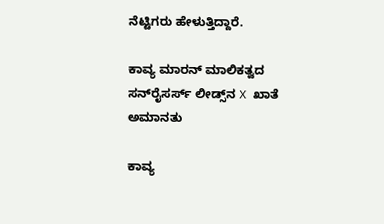ನೆಟ್ಟಿಗರು ಹೇಳುತ್ತಿದ್ದಾರೆ.

ಕಾವ್ಯ ಮಾರನ್‌ ಮಾಲಿಕತ್ವದ ಸನ್‌ರೈಸರ್ಸ್ ಲೀಡ್ಸ್‌ನ X ಖಾತೆ ಅಮಾನತು

ಕಾವ್ಯ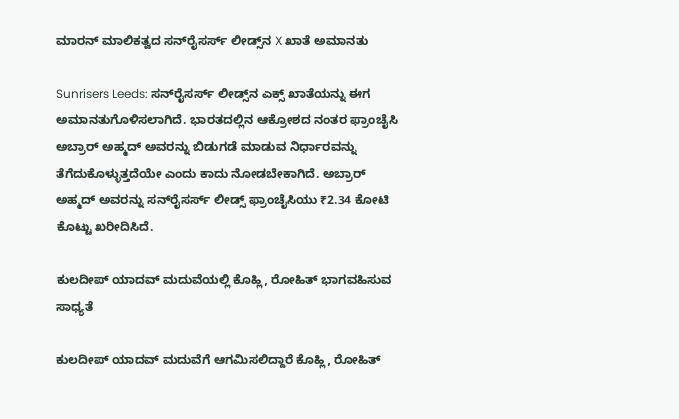ಮಾರನ್‌ ಮಾಲಿಕತ್ವದ ಸನ್‌ರೈಸರ್ಸ್ ಲೀಡ್ಸ್‌ನ X ಖಾತೆ ಅಮಾನತು

Sunrisers Leeds: ಸನ್‌ರೈಸರ್ಸ್ ಲೀಡ್ಸ್‌ನ ಎಕ್ಸ್ ಖಾತೆಯನ್ನು ಈಗ ಅಮಾನತುಗೊಳಿಸಲಾಗಿದೆ. ಭಾರತದಲ್ಲಿನ ಆಕ್ರೋಶದ ನಂತರ ಫ್ರಾಂಚೈಸಿ ಅಬ್ರಾರ್ ಅಹ್ಮದ್ ಅವರನ್ನು ಬಿಡುಗಡೆ ಮಾಡುವ ನಿರ್ಧಾರವನ್ನು ತೆಗೆದುಕೊಳ್ಳುತ್ತದೆಯೇ ಎಂದು ಕಾದು ನೋಡಬೇಕಾಗಿದೆ. ಅಬ್ರಾರ್ ಅಹ್ಮದ್ ಅವರನ್ನು ಸನ್‌ರೈಸರ್ಸ್ ಲೀಡ್ಸ್ ಫ್ರಾಂಚೈಸಿಯು ₹2.34 ಕೋಟಿ ಕೊಟ್ಟು ಖರೀದಿಸಿದೆ.

ಕುಲದೀಪ್ ಯಾದವ್ ಮದುವೆಯಲ್ಲಿ ಕೊಹ್ಲಿ, ರೋಹಿತ್ ಭಾಗವಹಿಸುವ ಸಾಧ್ಯತೆ

ಕುಲದೀಪ್ ಯಾದವ್‌ ಮದುವೆಗೆ ಆಗಮಿಸಲಿದ್ದಾರೆ ಕೊಹ್ಲಿ, ರೋಹಿತ್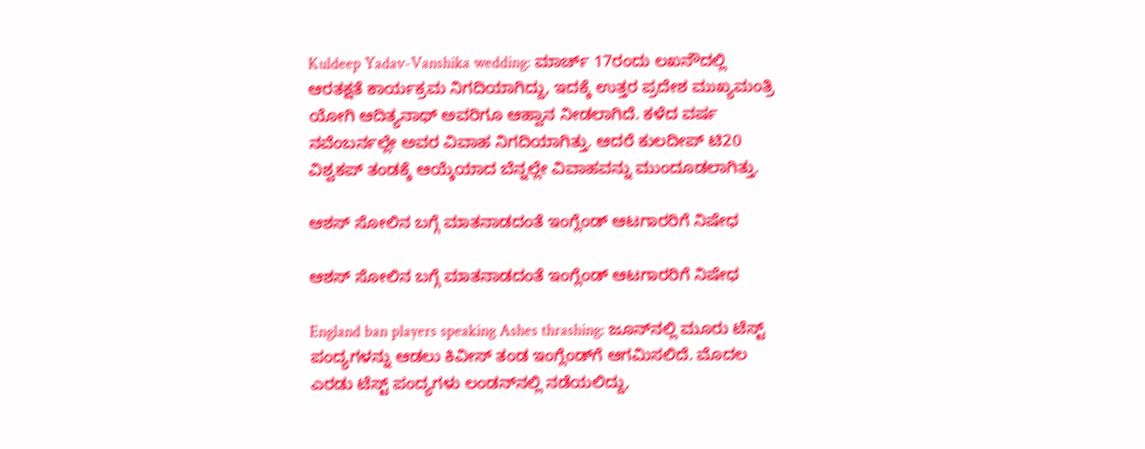Kuldeep Yadav-Vanshika wedding: ಮಾರ್ಚ್ 17ರಂದು ಲಖನೌದಲ್ಲಿ ಆರತಕ್ಷತೆ ಕಾರ್ಯಕ್ರಮ ನಿಗದಿಯಾಗಿದ್ದು, ಇದಕ್ಕೆ ಉತ್ತರ ಪ್ರದೇಶ ಮುಖ್ಯಮಂತ್ರಿ ಯೋಗಿ ಆದಿತ್ಯನಾಥ್ ಅವರಿಗೂ ಆಹ್ವಾನ ನೀಡಲಾಗಿದೆ. ಕಳೆದ ವರ್ಷ ನವೆಂಬರ್ನಲ್ಲೇ ಅವರ ವಿವಾಹ ನಿಗದಿಯಾಗಿತ್ತು. ಆದರೆ ಕುಲದೀಪ್ ಟಿ20 ವಿಶ್ವಕಪ್ ತಂಡಕ್ಕೆ ಆಯ್ಕೆಯಾದ ಬೆನ್ನಲ್ಲೇ ವಿವಾಹವನ್ನು ಮುಂದೂಡಲಾಗಿತ್ತು.

ಆಶಸ್ ಸೋಲಿನ ಬಗ್ಗೆ ಮಾತನಾಡದಂತೆ ಇಂಗ್ಲೆಂಡ್ ಆಟಗಾರರಿಗೆ ನಿಷೇಧ

ಆಶಸ್ ಸೋಲಿನ ಬಗ್ಗೆ ಮಾತನಾಡದಂತೆ ಇಂಗ್ಲೆಂಡ್ ಆಟಗಾರರಿಗೆ ನಿಷೇಧ

England ban players speaking Ashes thrashing: ಜೂನ್‌ನಲ್ಲಿ ಮೂರು ಟೆಸ್ಟ್ ಪಂದ್ಯಗಳನ್ನು ಆಡಲು ಕಿವೀಸ್ ತಂಡ ಇಂಗ್ಲೆಂಡ್‌ಗೆ ಆಗಮಿಸಲಿದೆ. ಮೊದಲ ಎರಡು ಟೆಸ್ಟ್ ಪಂದ್ಯಗಳು ಲಂಡನ್‌ನಲ್ಲಿ ನಡೆಯಲಿದ್ದು,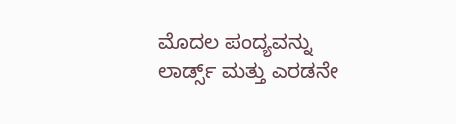ಮೊದಲ ಪಂದ್ಯವನ್ನು ಲಾರ್ಡ್ಸ್ ಮತ್ತು ಎರಡನೇ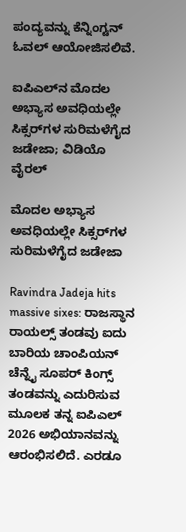ಪಂದ್ಯವನ್ನು ಕೆನ್ನಿಂಗ್ಟನ್ ಓವಲ್ ಆಯೋಜಿಸಲಿವೆ.

ಐಪಿಎಲ್‌ನ ಮೊದಲ ಅಭ್ಯಾಸ ಅವಧಿಯಲ್ಲೇ ಸಿಕ್ಸರ್‌ಗಳ ಸುರಿಮಳೆಗೈದ ಜಡೇಜಾ; ವಿಡಿಯೊ ವೈರಲ್‌

ಮೊದಲ ಅಭ್ಯಾಸ ಅವಧಿಯಲ್ಲೇ ಸಿಕ್ಸರ್‌ಗಳ ಸುರಿಮಳೆಗೈದ ಜಡೇಜಾ

Ravindra Jadeja hits massive sixes: ರಾಜಸ್ಥಾನ ರಾಯಲ್ಸ್ ತಂಡವು ಐದು ಬಾರಿಯ ಚಾಂಪಿಯನ್ ಚೆನ್ನೈ ಸೂಪರ್ ಕಿಂಗ್ಸ್ ತಂಡವನ್ನು ಎದುರಿಸುವ ಮೂಲಕ ತನ್ನ ಐಪಿಎಲ್ 2026 ಅಭಿಯಾನವನ್ನು ಆರಂಭಿಸಲಿದೆ. ಎರಡೂ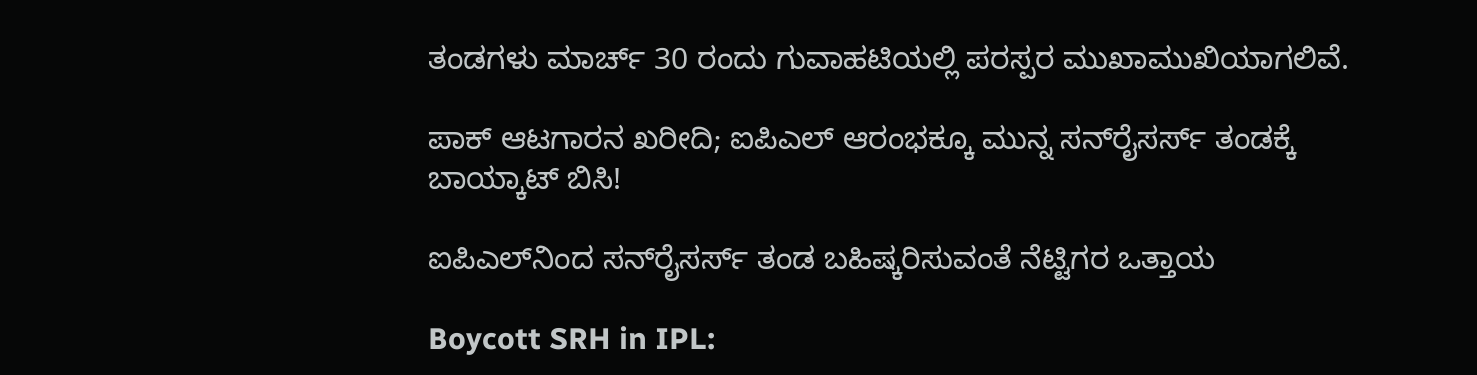ತಂಡಗಳು ಮಾರ್ಚ್ 30 ರಂದು ಗುವಾಹಟಿಯಲ್ಲಿ ಪರಸ್ಪರ ಮುಖಾಮುಖಿಯಾಗಲಿವೆ.

ಪಾಕ್‌ ಆಟಗಾರನ ಖರೀದಿ; ಐಪಿಎಲ್‌ ಆರಂಭಕ್ಕೂ ಮುನ್ನ ಸನ್‌ರೈಸರ್ಸ್‌ ತಂಡಕ್ಕೆ ಬಾಯ್ಕಾಟ್ ಬಿಸಿ!

ಐಪಿಎಲ್‌ನಿಂದ ಸನ್‌ರೈಸರ್ಸ್‌ ತಂಡ ಬಹಿಷ್ಕರಿಸುವಂತೆ ನೆಟ್ಟಿಗರ ಒತ್ತಾಯ

Boycott SRH in IPL: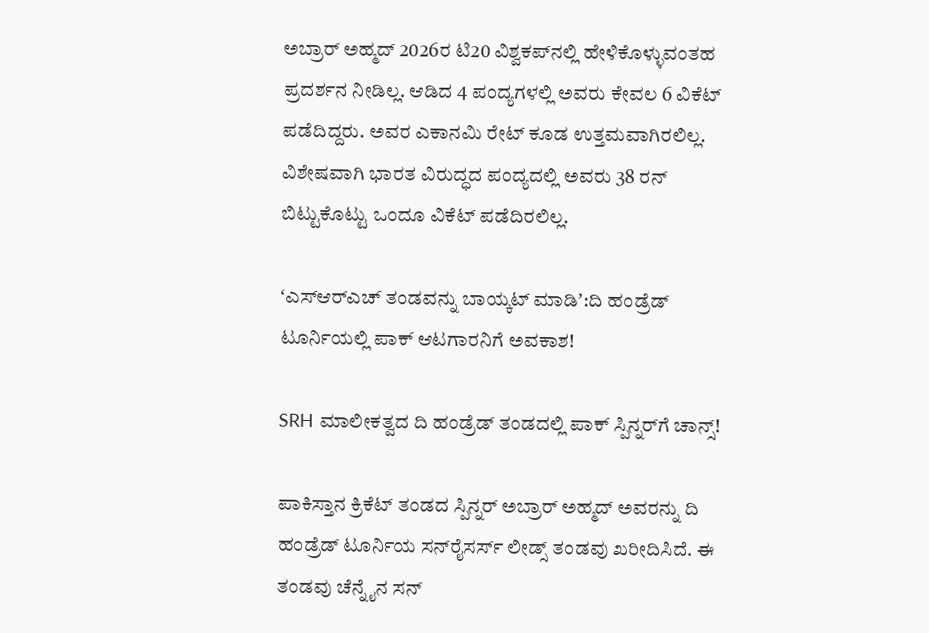ಅಬ್ರಾರ್ ಅಹ್ಮದ್ 2026ರ ಟಿ20 ವಿಶ್ವಕಪ್‌ನಲ್ಲಿ ಹೇಳಿಕೊಳ್ಳುವಂತಹ ಪ್ರದರ್ಶನ ನೀಡಿಲ್ಲ. ಆಡಿದ 4 ಪಂದ್ಯಗಳಲ್ಲಿ ಅವರು ಕೇವಲ 6 ವಿಕೆಟ್ ಪಡೆದಿದ್ದರು. ಅವರ ಎಕಾನಮಿ ರೇಟ್ ಕೂಡ ಉತ್ತಮವಾಗಿರಲಿಲ್ಲ. ವಿಶೇಷವಾಗಿ ಭಾರತ ವಿರುದ್ಧದ ಪಂದ್ಯದಲ್ಲಿ ಅವರು 38 ರನ್ ಬಿಟ್ಟುಕೊಟ್ಟು ಒಂದೂ ವಿಕೆಟ್ ಪಡೆದಿರಲಿಲ್ಲ.

ʻಎಸ್‌ಆರ್‌ಎಚ್‌ ತಂಡವನ್ನು ಬಾಯ್ಕಟ್‌ ಮಾಡಿʼ:ದಿ ಹಂಡ್ರೆಡ್‌ ಟೂರ್ನಿಯಲ್ಲಿ ಪಾಕ್‌ ಆಟಗಾರನಿಗೆ ಅವಕಾಶ!

SRH ಮಾಲೀಕತ್ವದ ದಿ ಹಂಡ್ರೆಡ್‌ ತಂಡದಲ್ಲಿ ಪಾಕ್‌ ಸ್ಪಿನ್ನರ್‌ಗೆ ಚಾನ್ಸ್‌!

ಪಾಕಿಸ್ತಾನ ಕ್ರಿಕೆಟ್‌ ತಂಡದ ಸ್ಪಿನ್ನರ್‌ ಅಬ್ರಾರ್ ಅಹ್ಮದ್ ಅವರನ್ನು ದಿ ಹಂಡ್ರೆಡ್‌ ಟೂರ್ನಿಯ ಸನ್‌ರೈಸರ್ಸ್ ಲೀಡ್ಸ್ ತಂಡವು ಖರೀದಿಸಿದೆ. ಈ ತಂಡವು ಚೆನ್ನೈನ ಸನ್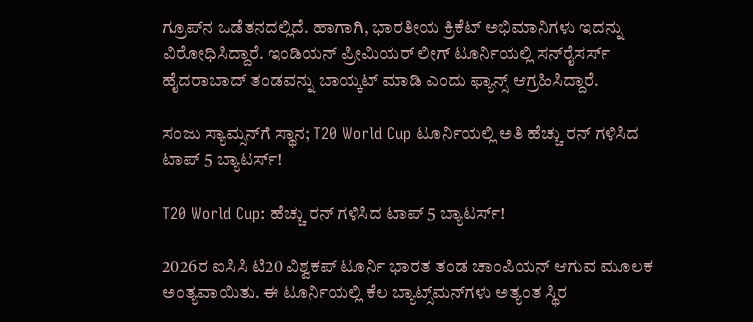ಗ್ರೂಪ್‌ನ ಒಡೆತನದಲ್ಲಿದೆ. ಹಾಗಾಗಿ, ಭಾರತೀಯ ಕ್ರಿಕೆಟ್‌ ಅಭಿಮಾನಿಗಳು ಇದನ್ನು ವಿರೋಧಿಸಿದ್ದಾರೆ. ಇಂಡಿಯನ್‌ ಪ್ರೀಮಿಯರ್‌ ಲೀಗ್‌ ಟೂರ್ನಿಯಲ್ಲಿ ಸನ್‌ರೈಸರ್ಸ್‌ ಹೈದರಾಬಾದ್‌ ತಂಡವನ್ನು ಬಾಯ್ಕಟ್‌ ಮಾಡಿ ಎಂದು ಫ್ಯಾನ್ಸ್‌ ಆಗ್ರಹಿಸಿದ್ದಾರೆ.

ಸಂಜು ಸ್ಯಾಮ್ಸನ್‌ಗೆ ಸ್ಥಾನ; T20 World Cup ಟೂರ್ನಿಯಲ್ಲಿ ಅತಿ ಹೆಚ್ಚು ರನ್‌ ಗಳಿಸಿದ ಟಾಪ್‌ 5 ಬ್ಯಾಟರ್ಸ್‌!

T20 World Cup: ಹೆಚ್ಚು ರನ್‌ ಗಳಿಸಿದ ಟಾಪ್‌ 5 ಬ್ಯಾಟರ್ಸ್‌!

2026ರ ಐಸಿಸಿ ಟಿ20 ವಿಶ್ವಕಪ್‌ ಟೂರ್ನಿ ಭಾರತ ತಂಡ ಚಾಂಪಿಯನ್‌ ಆಗುವ ಮೂಲಕ ಅಂತ್ಯವಾಯಿತು. ಈ ಟೂರ್ನಿಯಲ್ಲಿ ಕೆಲ ಬ್ಯಾಟ್ಸ್‌ಮನ್‌ಗಳು ಅತ್ಯಂತ ಸ್ಥಿರ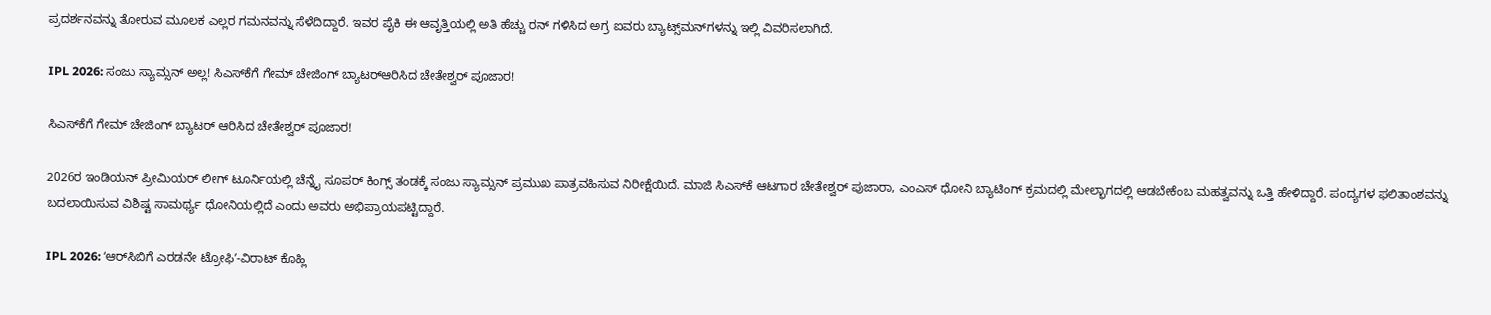ಪ್ರದರ್ಶನವನ್ನು ತೋರುವ ಮೂಲಕ ಎಲ್ಲರ ಗಮನವನ್ನು ಸೆಳೆದಿದ್ದಾರೆ. ಇವರ ಪೈಕಿ ಈ ಆವೃತ್ತಿಯಲ್ಲಿ ಅತಿ ಹೆಚ್ಚು ರನ್‌ ಗಳಿಸಿದ ಅಗ್ರ ಐವರು ಬ್ಯಾಟ್ಸ್‌ಮನ್‌ಗಳನ್ನು ಇಲ್ಲಿ ವಿವರಿಸಲಾಗಿದೆ.

IPL 2026: ಸಂಜು ಸ್ಯಾಮ್ಸನ್‌ ಅಲ್ಲ! ಸಿಎಸ್‌ಕೆಗೆ ಗೇಮ್‌ ಚೇಜಿಂಗ್‌ ಬ್ಯಾಟರ್‌ಆರಿಸಿದ ಚೇತೇಶ್ವರ್‌ ಪೂಜಾರ!

ಸಿಎಸ್‌ಕೆಗೆ ಗೇಮ್‌ ಚೇಜಿಂಗ್‌ ಬ್ಯಾಟರ್‌ ಆರಿಸಿದ ಚೇತೇಶ್ವರ್‌ ಪೂಜಾರ!

2026ರ ಇಂಡಿಯನ್‌ ಪ್ರೀಮಿಯರ್‌ ಲೀಗ್‌ ಟೂರ್ನಿಯಲ್ಲಿ ಚೆನ್ನೈ ಸೂಪರ್ ಕಿಂಗ್ಸ್ ತಂಡಕ್ಕೆ ಸಂಜು ಸ್ಯಾಮ್ಸನ್ ಪ್ರಮುಖ ಪಾತ್ರವಹಿಸುವ ನಿರೀಕ್ಷೆಯಿದೆ. ಮಾಜಿ ಸಿಎಸ್‌ಕೆ ಆಟಗಾರ ಚೇತೇಶ್ವರ್‌ ಪುಜಾರಾ, ಎಂಎಸ್ ಧೋನಿ ಬ್ಯಾಟಿಂಗ್ ಕ್ರಮದಲ್ಲಿ ಮೇಲ್ಭಾಗದಲ್ಲಿ ಆಡಬೇಕೆಂಬ ಮಹತ್ವವನ್ನು ಒತ್ತಿ ಹೇಳಿದ್ದಾರೆ. ಪಂದ್ಯಗಳ ಫಲಿತಾಂಶವನ್ನು ಬದಲಾಯಿಸುವ ವಿಶಿಷ್ಟ ಸಾಮರ್ಥ್ಯ ಧೋನಿಯಲ್ಲಿದೆ ಎಂದು ಅವರು ಅಭಿಪ್ರಾಯಪಟ್ಟಿದ್ದಾರೆ.

IPL 2026: ʻಆರ್‌ಸಿಬಿಗೆ ಎರಡನೇ ಟ್ರೋಫಿʼ-ವಿರಾಟ್‌ ಕೊಹ್ಲಿ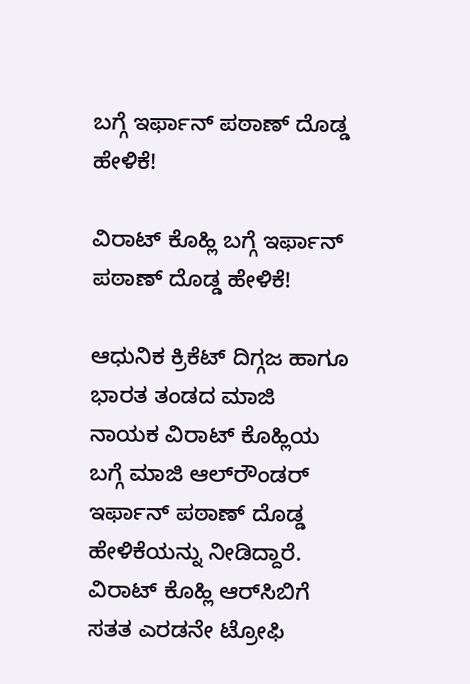ಬಗ್ಗೆ ಇರ್ಫಾನ್‌ ಪಠಾಣ್‌ ದೊಡ್ಡ ಹೇಳಿಕೆ!

ವಿರಾಟ್‌ ಕೊಹ್ಲಿ ಬಗ್ಗೆ ಇರ್ಫಾನ್‌ ಪಠಾಣ್‌ ದೊಡ್ಡ ಹೇಳಿಕೆ!

ಆಧುನಿಕ ಕ್ರಿಕೆಟ್‌ ದಿಗ್ಗಜ ಹಾಗೂ ಭಾರತ ತಂಡದ ಮಾಜಿ ನಾಯಕ ವಿರಾಟ್‌ ಕೊಹ್ಲಿಯ ಬಗ್ಗೆ ಮಾಜಿ ಆಲ್‌ರೌಂಡರ್‌ ಇರ್ಫಾನ್‌ ಪಠಾಣ್‌ ದೊಡ್ಡ ಹೇಳಿಕೆಯನ್ನು ನೀಡಿದ್ದಾರೆ. ವಿರಾಟ್‌ ಕೊಹ್ಲಿ ಆರ್‌ಸಿಬಿಗೆ ಸತತ ಎರಡನೇ ಟ್ರೋಫಿ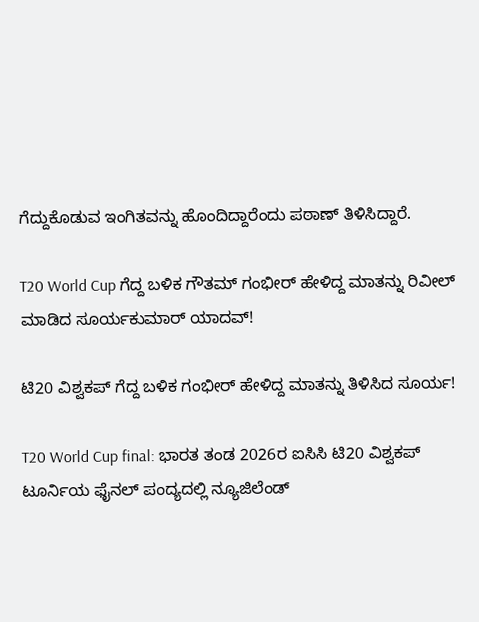ಗೆದ್ದುಕೊಡುವ ಇಂಗಿತವನ್ನು ಹೊಂದಿದ್ದಾರೆಂದು ಪಠಾಣ್‌ ತಿಳಿಸಿದ್ದಾರೆ.

T20 World Cup ಗೆದ್ದ ಬಳಿಕ ಗೌತಮ್‌ ಗಂಭೀರ್‌ ಹೇಳಿದ್ದ ಮಾತನ್ನು ರಿವೀಲ್‌ ಮಾಡಿದ ಸೂರ್ಯಕುಮಾರ್‌ ಯಾದವ್‌!

ಟಿ20 ವಿಶ್ವಕಪ್‌ ಗೆದ್ದ ಬಳಿಕ ಗಂಭೀರ್‌ ಹೇಳಿದ್ದ ಮಾತನ್ನು ತಿಳಿಸಿದ ಸೂರ್ಯ!

T20 World Cup final: ಭಾರತ ತಂಡ 2026ರ ಐಸಿಸಿ ಟಿ20 ವಿಶ್ವಕಪ್‌ ಟೂರ್ನಿಯ ಫೈನಲ್‌ ಪಂದ್ಯದಲ್ಲಿ ನ್ಯೂಜಿಲೆಂಡ್‌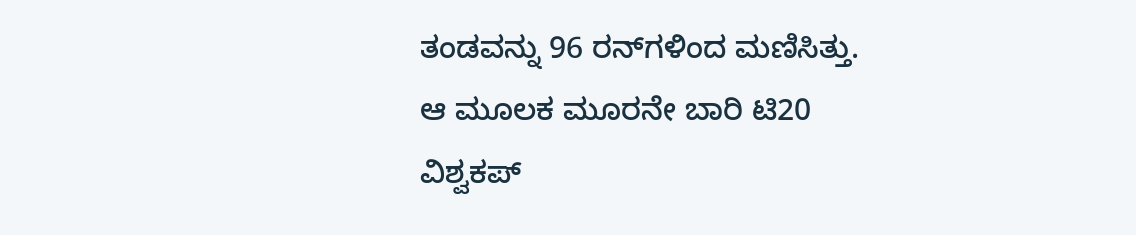ತಂಡವನ್ನು 96 ರನ್‌ಗಳಿಂದ ಮಣಿಸಿತ್ತು. ಆ ಮೂಲಕ ಮೂರನೇ ಬಾರಿ ಟಿ20 ವಿಶ್ವಕಪ್‌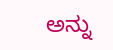ಅನ್ನು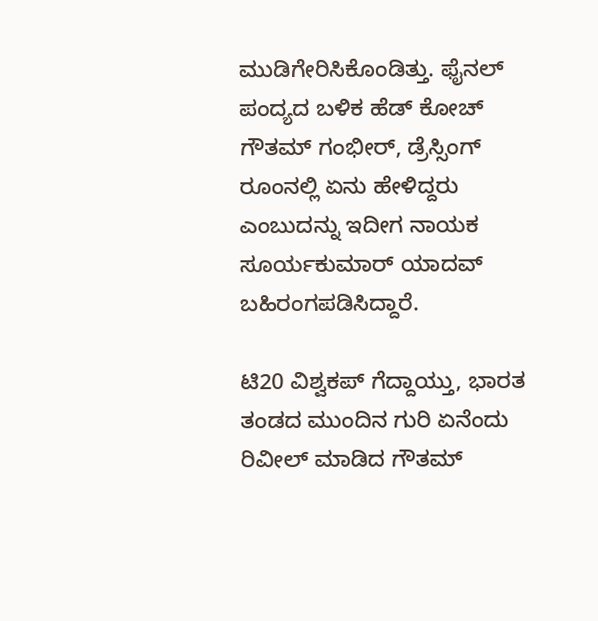ಮುಡಿಗೇರಿಸಿಕೊಂಡಿತ್ತು. ಫೈನಲ್‌ ಪಂದ್ಯದ ಬಳಿಕ ಹೆಡ್‌ ಕೋಚ್‌ ಗೌತಮ್‌ ಗಂಭೀರ್‌, ಡ್ರೆಸ್ಸಿಂಗ್‌ ರೂಂನಲ್ಲಿ ಏನು ಹೇಳಿದ್ದರು ಎಂಬುದನ್ನು ಇದೀಗ ನಾಯಕ ಸೂರ್ಯಕುಮಾರ್‌ ಯಾದವ್‌ ಬಹಿರಂಗಪಡಿಸಿದ್ದಾರೆ.

ಟಿ20 ವಿಶ್ವಕಪ್‌ ಗೆದ್ದಾಯ್ತು, ಭಾರತ ತಂಡದ ಮುಂದಿನ ಗುರಿ ಏನೆಂದು ರಿವೀಲ್‌ ಮಾಡಿದ ಗೌತಮ್‌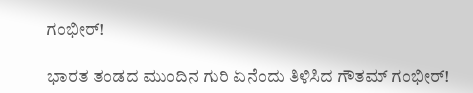ಗಂಭೀರ್‌!

ಭಾರತ ತಂಡದ ಮುಂದಿನ ಗುರಿ ಏನೆಂದು ತಿಳಿಸಿದ ಗೌತಮ್‌ ಗಂಭೀರ್‌!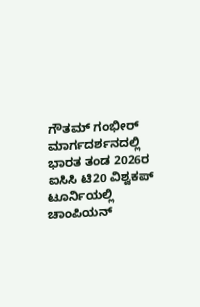ಗೌತಮ್‌ ಗಂಭೀರ್‌ ಮಾರ್ಗದರ್ಶನದಲ್ಲಿ ಭಾರತ ತಂಡ 2026ರ ಐಸಿಸಿ ಟಿ20 ವಿಶ್ವಕಪ್‌ ಟೂರ್ನಿಯಲ್ಲಿ ಚಾಂಪಿಯನ್‌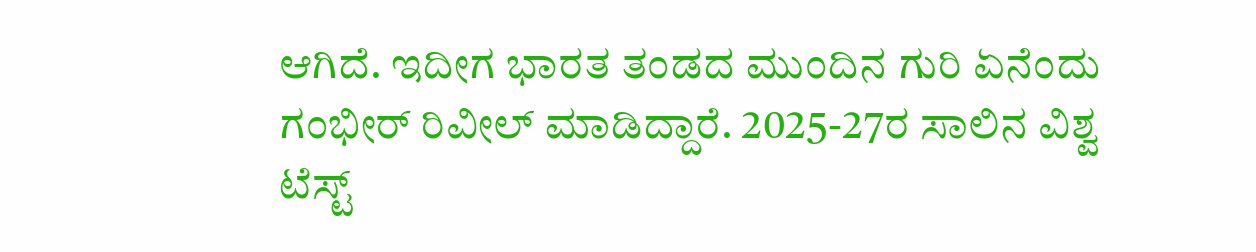ಆಗಿದೆ. ಇದೀಗ ಭಾರತ ತಂಡದ ಮುಂದಿನ ಗುರಿ ಏನೆಂದು ಗಂಭೀರ್‌ ರಿವೀಲ್‌ ಮಾಡಿದ್ದಾರೆ. 2025-27ರ ಸಾಲಿನ ವಿಶ್ವ ಟೆಸ್ಟ್‌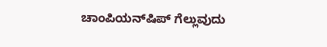ಚಾಂಪಿಯನ್‌ಷಿಪ್‌ ಗೆಲ್ಲುವುದು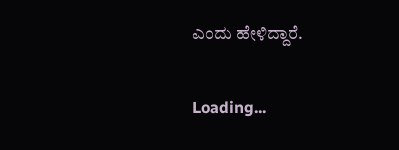ಎಂದು ಹೇಳಿದ್ದಾರೆ.

Loading...